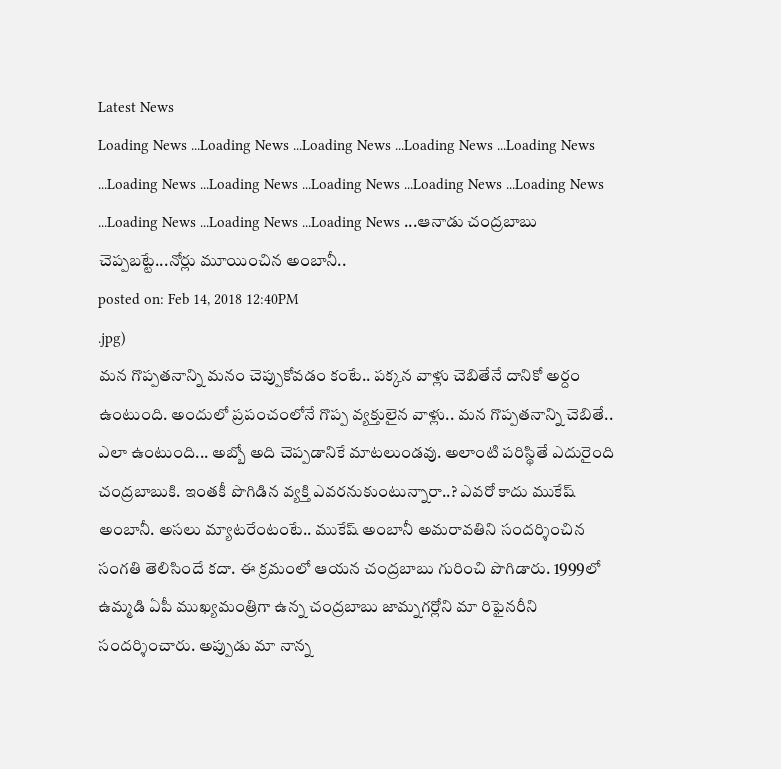Latest News
Loading News ...Loading News ...Loading News ...Loading News ...Loading News ...Loading News ...Loading News ...Loading News ...Loading News ...Loading News ...Loading News ...Loading News ...Loading News ...ఆనాడు చంద్రబాబు చెప్పబట్టే...నోర్లు మూయించిన అంబానీ..
posted on: Feb 14, 2018 12:40PM
.jpg)
మన గొప్పతనాన్ని మనం చెప్పుకోవడం కంటే.. పక్కన వాళ్లు చెబితేనే దానికో అర్దం ఉంటుంది. అందులో ప్రపంచంలోనే గొప్ప వ్యక్తులైన వాళ్లు.. మన గొప్పతనాన్ని చెబితే.. ఎలా ఉంటుంది... అబ్బో అది చెప్పడానికే మాటలుండవు. అలాంటి పరిస్థితే ఎదురైంది చంద్రబాబుకి. ఇంతకీ పొగిడిన వ్యక్తి ఎవరనుకుంటున్నారా..? ఎవరో కాదు ముకేష్ అంబానీ. అసలు మ్యాటరేంటంటే.. ముకేష్ అంబానీ అమరావతిని సందర్శించిన సంగతి తెలిసిందే కదా. ఈ క్రమంలో ఆయన చంద్రబాబు గురించి పొగిడారు. 1999లో ఉమ్మడి ఏపీ ముఖ్యమంత్రిగా ఉన్న చంద్రబాబు జామ్నగర్లోని మా రిఫైనరీని సందర్శించారు. అప్పుడు మా నాన్న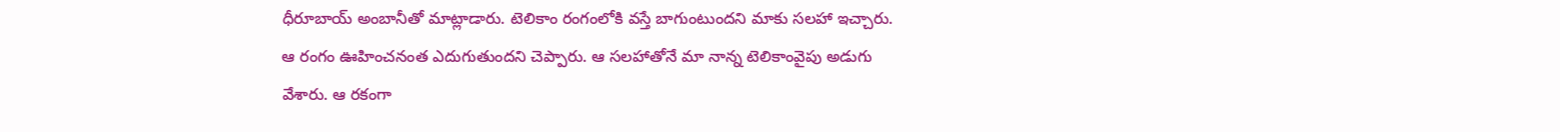ధీరూబాయ్ అంబానీతో మాట్లాడారు. టెలికాం రంగంలోకి వస్తే బాగుంటుందని మాకు సలహా ఇచ్చారు. ఆ రంగం ఊహించనంత ఎదుగుతుందని చెప్పారు. ఆ సలహాతోనే మా నాన్న టెలికాంవైపు అడుగు వేశారు. ఆ రకంగా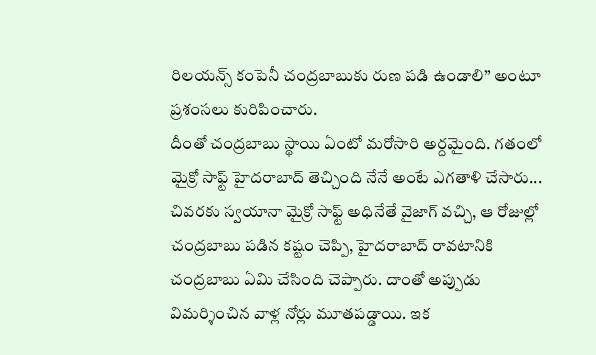రిలయన్స్ కంపెనీ చంద్రబాబుకు రుణ పడి ఉండాలి’’ అంటూ ప్రశంసలు కురిపించారు.
దీంతో చంద్రబాబు స్థాయి ఏంటో మరోసారి అర్దమైంది. గతంలో మైక్రో సాఫ్ట్ హైదరాబాద్ తెచ్చింది నేనే అంటే ఎగతాళి చేసారు... చివరకు స్వయానా మైక్రో సాఫ్ట్ అధినేతే వైజాగ్ వచ్చి, ఆ రోజుల్లో చంద్రబాబు పడిన కష్టం చెప్పి, హైదరాబాద్ రావటానికి చంద్రబాబు ఏమి చేసింది చెప్పారు. దాంతో అప్పుడు విమర్శించిన వాళ్ల నోర్లు మూతపడ్డాయి. ఇక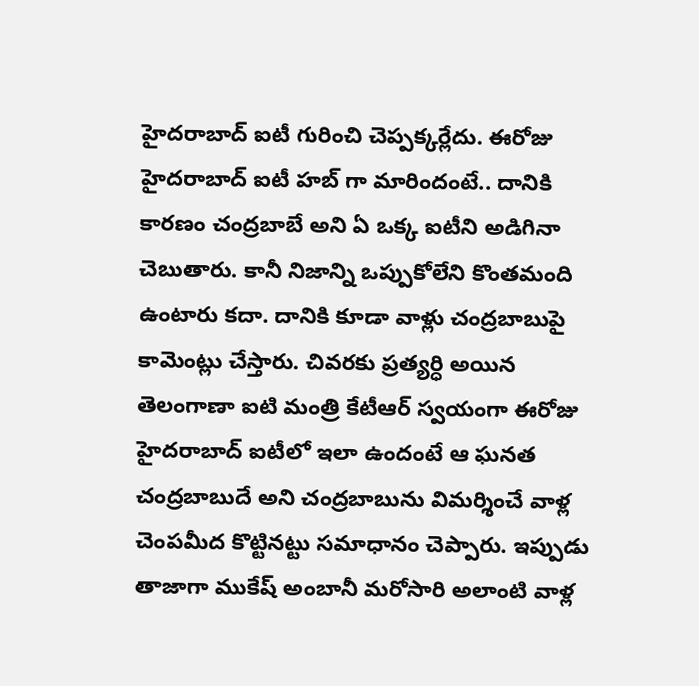హైదరాబాద్ ఐటీ గురించి చెప్పక్కర్లేదు. ఈరోజు హైదరాబాద్ ఐటీ హబ్ గా మారిందంటే.. దానికి కారణం చంద్రబాబే అని ఏ ఒక్క ఐటీని అడిగినా చెబుతారు. కానీ నిజాన్ని ఒప్పుకోలేని కొంతమంది ఉంటారు కదా. దానికి కూడా వాళ్లు చంద్రబాబుపై కామెంట్లు చేస్తారు. చివరకు ప్రత్యర్ధి అయిన తెలంగాణా ఐటి మంత్రి కేటీఆర్ స్వయంగా ఈరోజు హైదరాబాద్ ఐటీలో ఇలా ఉందంటే ఆ ఘనత చంద్రబాబుదే అని చంద్రబాబును విమర్శించే వాళ్ల చెంపమీద కొట్టినట్టు సమాధానం చెప్పారు. ఇప్పుడు తాజాగా ముకేష్ అంబానీ మరోసారి అలాంటి వాళ్ల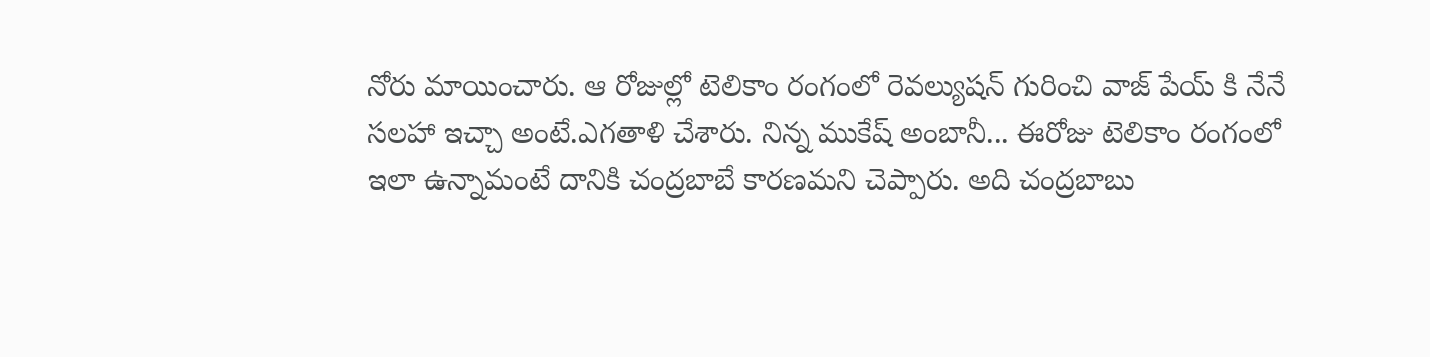నోరు మాయించారు. ఆ రోజుల్లో టెలికాం రంగంలో రెవల్యుషన్ గురించి వాజ్ పేయ్ కి నేనే సలహా ఇచ్చా అంటే.ఎగతాళి చేశారు. నిన్న ముకేష్ అంబానీ... ఈరోజు టెలికాం రంగంలో ఇలా ఉన్నామంటే దానికి చంద్రబాబే కారణమని చెప్పారు. అది చంద్రబాబు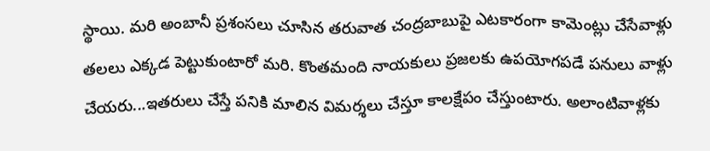స్థాయి. మరి అంబానీ ప్రశంసలు చూసిన తరువాత చంద్రబాబుపై ఎటకారంగా కామెంట్లు చేసేవాళ్లు తలలు ఎక్కడ పెట్టుకుంటారో మరి. కొంతమంది నాయకులు ప్రజలకు ఉపయోగపడే పనులు వాళ్లు చేయరు...ఇతరులు చేస్తే పనికి మాలిన విమర్శలు చేస్తూ కాలక్షేపం చేస్తుంటారు. అలాంటివాళ్లకు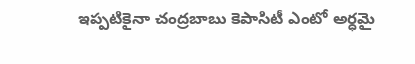ఇప్పటికైనా చంద్రబాబు కెపాసిటీ ఎంటో అర్ధమై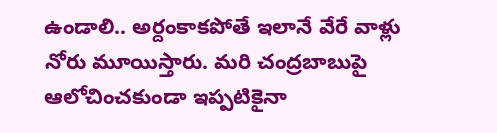ఉండాలి.. అర్దంకాకపోతే ఇలానే వేరే వాళ్లు నోరు మూయిస్తారు. మరి చంద్రబాబుపై ఆలోచించకుండా ఇప్పటికైనా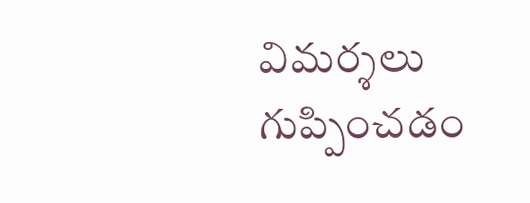విమర్శలు గుప్పించడం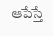ఆపేస్తే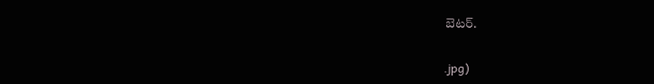బెటర్.


.jpg)